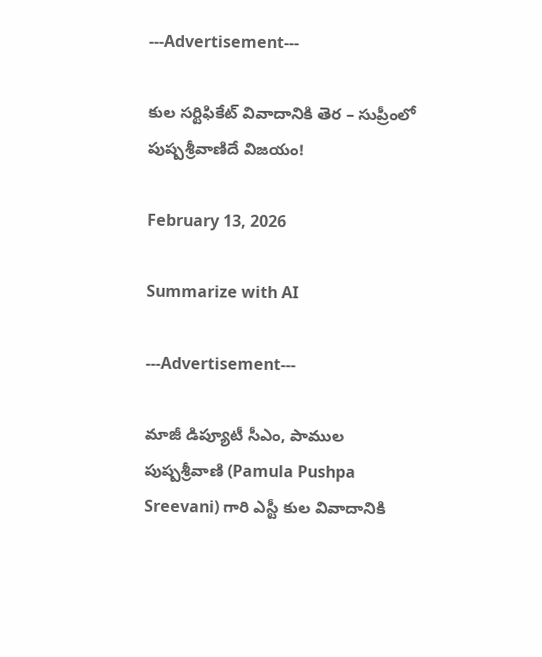---Advertisement---

కుల సర్టిఫికేట్ వివాదానికి తెర – సుప్రీంలో పుష్పశ్రీవాణిదే విజయం!

February 13, 2026

Summarize with AI

---Advertisement---

మాజీ డిప్యూటీ సీఎం, పాముల పుష్పశ్రీవాణి (Pamula Pushpa Sreevani) గారి ఎస్టీ కుల వివాదానికి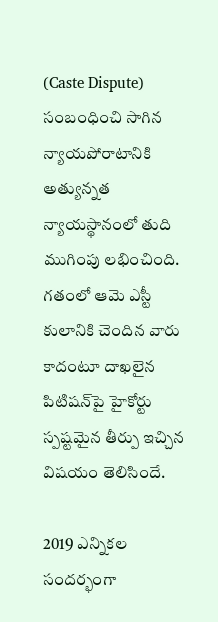(Caste Dispute) సంబంధించి సాగిన న్యాయపోరాటానికి అత్యున్నత న్యాయస్థానంలో తుది ముగింపు లభించింది. గతంలో ఆమె ఎస్టీ కులానికి చెందిన వారు కాదంటూ దాఖలైన పిటిషన్‌పై హైకోర్టు స్పష్టమైన తీర్పు ఇచ్చిన విషయం తెలిసిందే.

2019 ఎన్నికల సందర్భంగా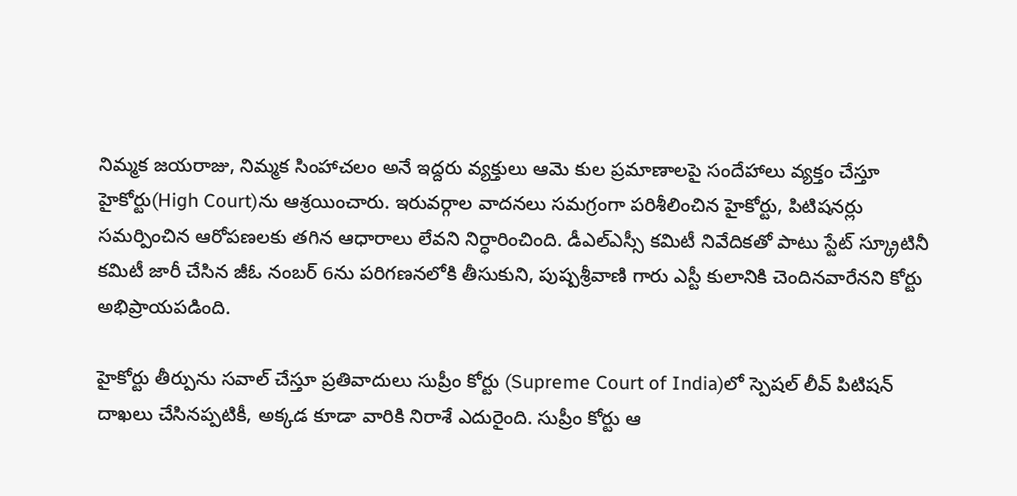నిమ్మక జయరాజు, నిమ్మక సింహాచలం అనే ఇద్దరు వ్యక్తులు ఆమె కుల ప్రమాణాలపై సందేహాలు వ్యక్తం చేస్తూ హైకోర్టు(High Court)ను ఆశ్రయించారు. ఇరువర్గాల వాదనలు సమగ్రంగా పరిశీలించిన హైకోర్టు, పిటిషనర్లు సమర్పించిన ఆరోపణలకు తగిన ఆధారాలు లేవని నిర్ధారించింది. డీఎల్‌ఎస్సీ కమిటీ నివేదికతో పాటు స్టేట్ స్క్రూటినీ కమిటీ జారీ చేసిన జీఓ నంబర్ 6ను పరిగణనలోకి తీసుకుని, పుష్పశ్రీవాణి గారు ఎస్టీ కులానికి చెందినవారేనని కోర్టు అభిప్రాయపడింది.

హైకోర్టు తీర్పును సవాల్ చేస్తూ ప్రతివాదులు సుప్రీం కోర్టు (Supreme Court of India)లో స్పెషల్ లీవ్ పిటిషన్ దాఖలు చేసినప్పటికీ, అక్కడ కూడా వారికి నిరాశే ఎదురైంది. సుప్రీం కోర్టు ఆ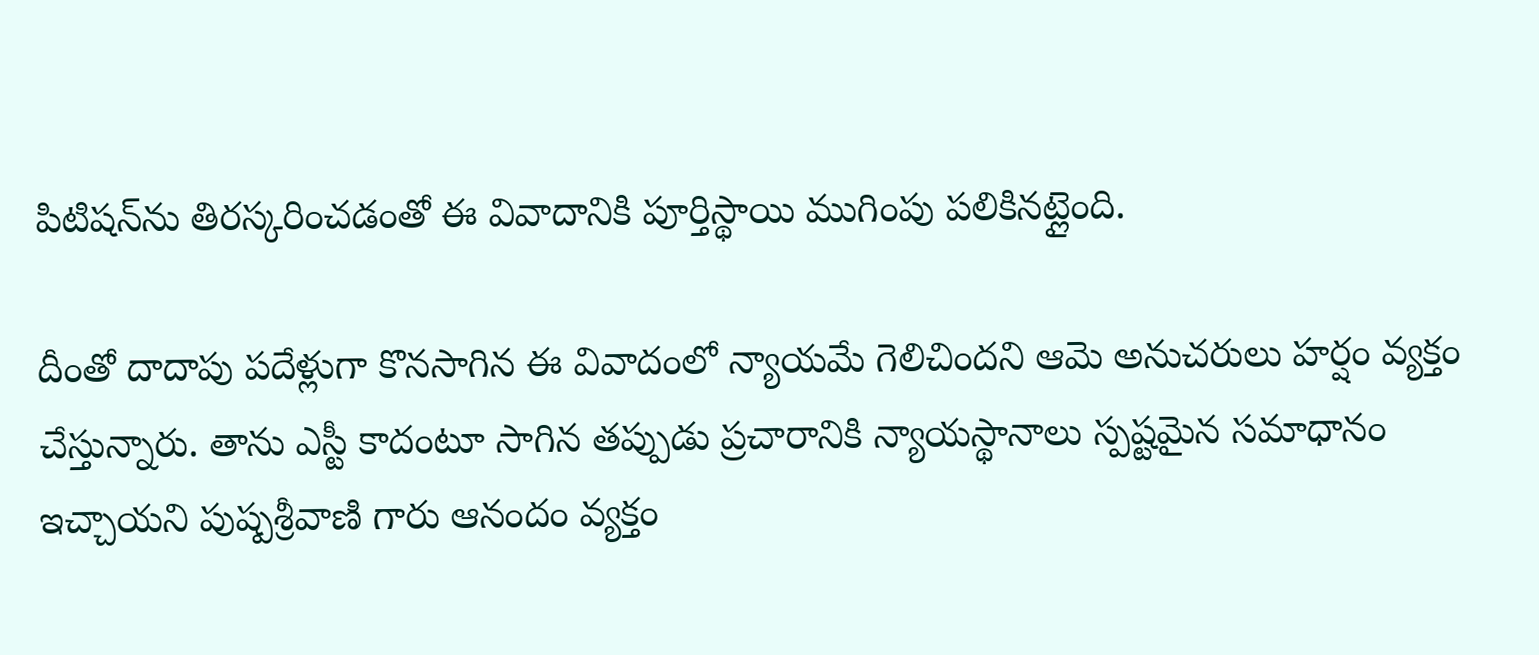పిటిషన్‌ను తిరస్కరించడంతో ఈ వివాదానికి పూర్తిస్థాయి ముగింపు పలికినట్లైంది.

దీంతో దాదాపు పదేళ్లుగా కొనసాగిన ఈ వివాదంలో న్యాయమే గెలిచిందని ఆమె అనుచరులు హర్షం వ్యక్తం చేస్తున్నారు. తాను ఎస్టీ కాదంటూ సాగిన తప్పుడు ప్రచారానికి న్యాయస్థానాలు స్పష్టమైన సమాధానం ఇచ్చాయని పుష్పశ్రీవాణి గారు ఆనందం వ్యక్తం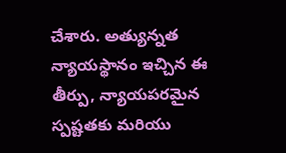చేశారు. అత్యున్నత న్యాయస్థానం ఇచ్చిన ఈ తీర్పు, న్యాయపరమైన స్పష్టతకు మరియు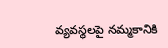వ్యవస్థలపై నమ్మకానికి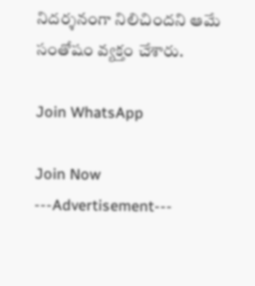నిదర్శనంగా నిలిచిందని ఆమే సంతోషం వ్యక్తం చేశారు.

Join WhatsApp

Join Now
---Advertisement---